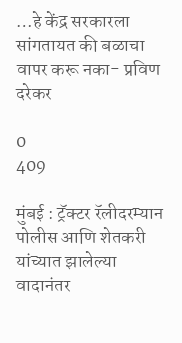…हे केंद्र सरकारला सांगतायत की बळाचा वापर करू नका- प्रविण दरेकर

0
409

मुंबई : ट्रॅक्टर रॅलीदरम्यान पोलीस आणि शेतकरी यांच्यात झालेल्या वादानंतर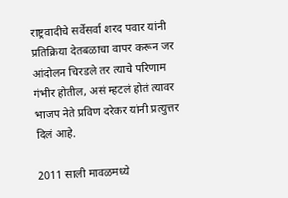राष्ट्रवादीचे सर्वेसर्वा शरद पवार यांनी प्रतिक्रिया देतबळाचा वापर करून जर आंदोलन चिरडले तर त्याचे परिणाम गंभीर होतील, असं म्हटलं होतं त्यावर भाजप नेते प्रविण दरेकर यांनी प्रत्युत्तर दिलं आहे.

2011 साली मावळमध्ये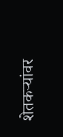शेतकऱ्यांवर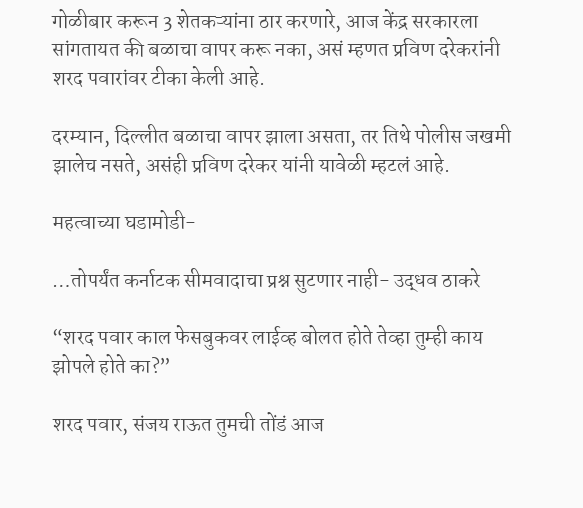गोळीबार करून 3 शेतकऱ्यांना ठार करणारे, आज केंद्र सरकारला सांगतायत की बळाचा वापर करू नका, असं म्हणत प्रविण दरेकरांनी शरद पवारांवर टीका केली आहे.

दरम्यान, दिल्लीत बळाचा वापर झाला असता, तर तिथे पोलीस जखमी झालेच नसते, असंही प्रविण दरेकर यांनी यावेळी म्हटलं आहे.

महत्वाच्या घडामोडी-

…तोपर्यंत कर्नाटक सीमवादाचा प्रश्न सुटणार नाही- उद्धव ठाकरे

“शरद पवार काल फेसबुकवर लाईव्ह बोलत होते तेव्हा तुम्ही काय झोपले होते का?”

शरद पवार, संजय राऊत तुमची तोंडं आज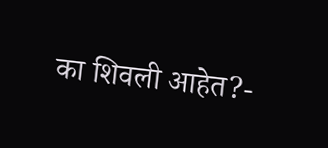का शिवली आहेत?-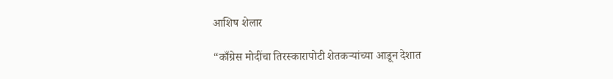आशिष शेलार

“काँग्रेस मोदींचा तिरस्कारापोटी शेतकऱ्यांच्या आडून देशात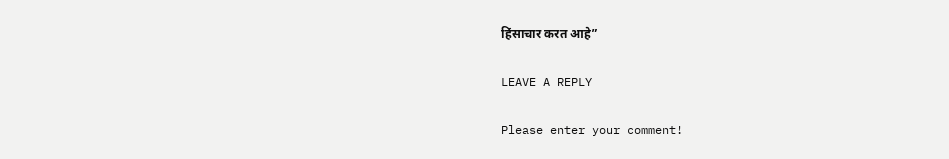हिंसाचार करत आहे”

LEAVE A REPLY

Please enter your comment!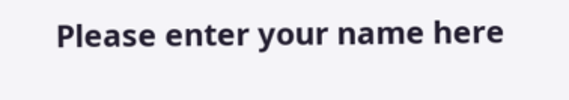Please enter your name here